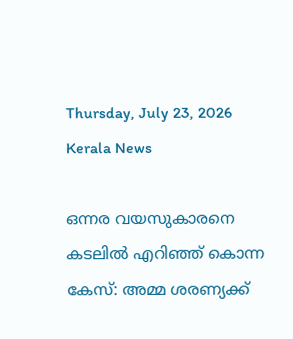Thursday, July 23, 2026
Kerala News

ഒന്നര വയസുകാരനെ കടലില്‍ എറിഞ്ഞ് കൊന്ന കേസ്: അമ്മ ശരണ്യക്ക്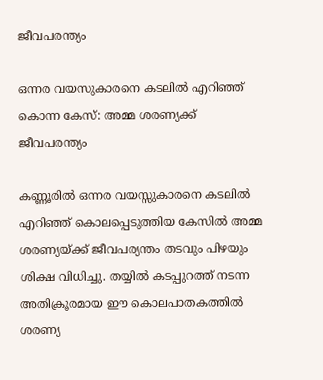ജീവപരന്ത്യം

ഒന്നര വയസുകാരനെ കടലില്‍ എറിഞ്ഞ് കൊന്ന കേസ്: അമ്മ ശരണ്യക്ക് ജീവപരന്ത്യം

കണ്ണൂരില്‍ ഒന്നര വയസ്സുകാരനെ കടലില്‍ എറിഞ്ഞ് കൊലപ്പെടുത്തിയ കേസില്‍ അമ്മ ശരണ്യയ്ക്ക് ജീവപര്യന്തം തടവും പിഴയും ശിക്ഷ വിധിച്ചു. തയ്യില്‍ കടപ്പുറത്ത് നടന്ന അതിക്രൂരമായ ഈ കൊലപാതകത്തില്‍ ശരണ്യ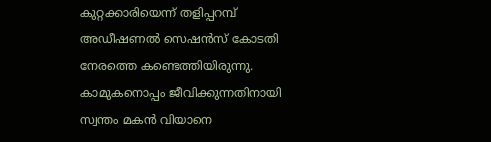കുറ്റക്കാരിയെന്ന് തളിപ്പറമ്പ് അഡീഷണല്‍ സെഷന്‍സ് കോടതി നേരത്തെ കണ്ടെത്തിയിരുന്നു. കാമുകനൊപ്പം ജീവിക്കുന്നതിനായി സ്വന്തം മകന്‍ വിയാനെ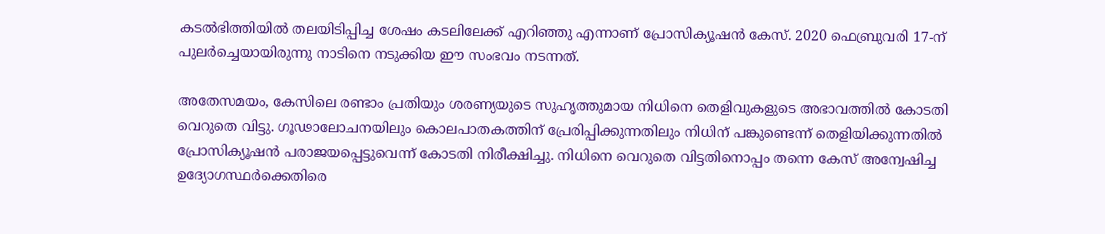കടല്‍ഭിത്തിയില്‍ തലയിടിപ്പിച്ച ശേഷം കടലിലേക്ക് എറിഞ്ഞു എന്നാണ് പ്രോസിക്യൂഷന്‍ കേസ്. 2020 ഫെബ്രുവരി 17-ന് പുലര്‍ച്ചെയായിരുന്നു നാടിനെ നടുക്കിയ ഈ സംഭവം നടന്നത്.

അതേസമയം, കേസിലെ രണ്ടാം പ്രതിയും ശരണ്യയുടെ സുഹൃത്തുമായ നിധിനെ തെളിവുകളുടെ അഭാവത്തില്‍ കോടതി വെറുതെ വിട്ടു. ഗൂഢാലോചനയിലും കൊലപാതകത്തിന് പ്രേരിപ്പിക്കുന്നതിലും നിധിന് പങ്കുണ്ടെന്ന് തെളിയിക്കുന്നതില്‍ പ്രോസിക്യൂഷന്‍ പരാജയപ്പെട്ടുവെന്ന് കോടതി നിരീക്ഷിച്ചു. നിധിനെ വെറുതെ വിട്ടതിനൊപ്പം തന്നെ കേസ് അന്വേഷിച്ച ഉദ്യോഗസ്ഥര്‍ക്കെതിരെ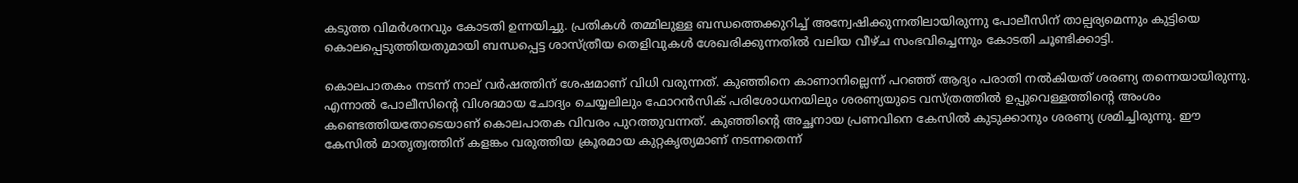കടുത്ത വിമര്‍ശനവും കോടതി ഉന്നയിച്ചു. പ്രതികള്‍ തമ്മിലുള്ള ബന്ധത്തെക്കുറിച്ച് അന്വേഷിക്കുന്നതിലായിരുന്നു പോലീസിന് താല്പര്യമെന്നും കുട്ടിയെ കൊലപ്പെടുത്തിയതുമായി ബന്ധപ്പെട്ട ശാസ്ത്രീയ തെളിവുകള്‍ ശേഖരിക്കുന്നതില്‍ വലിയ വീഴ്ച സംഭവിച്ചെന്നും കോടതി ചൂണ്ടിക്കാട്ടി.

കൊലപാതകം നടന്ന് നാല് വര്‍ഷത്തിന് ശേഷമാണ് വിധി വരുന്നത്. കുഞ്ഞിനെ കാണാനില്ലെന്ന് പറഞ്ഞ് ആദ്യം പരാതി നല്‍കിയത് ശരണ്യ തന്നെയായിരുന്നു. എന്നാല്‍ പോലീസിന്റെ വിശദമായ ചോദ്യം ചെയ്യലിലും ഫോറന്‍സിക് പരിശോധനയിലും ശരണ്യയുടെ വസ്ത്രത്തില്‍ ഉപ്പുവെള്ളത്തിന്റെ അംശം കണ്ടെത്തിയതോടെയാണ് കൊലപാതക വിവരം പുറത്തുവന്നത്. കുഞ്ഞിന്റെ അച്ഛനായ പ്രണവിനെ കേസില്‍ കുടുക്കാനും ശരണ്യ ശ്രമിച്ചിരുന്നു. ഈ കേസില്‍ മാതൃത്വത്തിന് കളങ്കം വരുത്തിയ ക്രൂരമായ കുറ്റകൃത്യമാണ് നടന്നതെന്ന്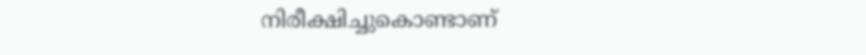നിരീക്ഷിച്ചുകൊണ്ടാണ്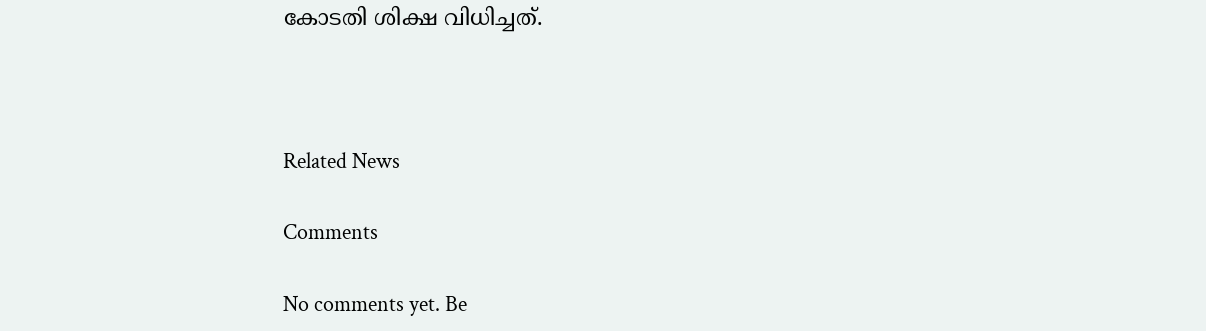കോടതി ശിക്ഷ വിധിച്ചത്.



Related News

Comments

No comments yet. Be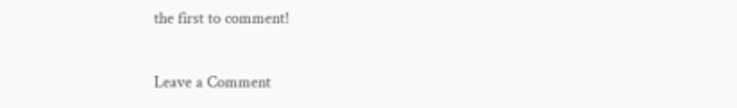the first to comment!

Leave a Comment